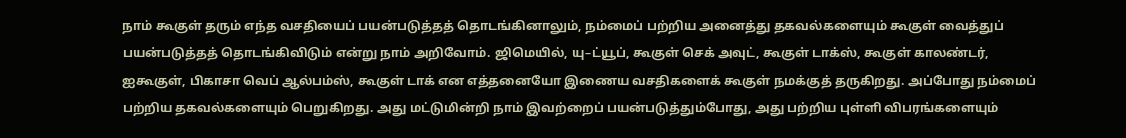நாம் கூகுள் தரும் எந்த வசதியைப் பயன்படுத்தத் தொடங்கினாலும், நம்மைப் பற்றிய அனைத்து தகவல்களையும் கூகுள் வைத்துப் பயன்படுத்தத் தொடங்கிவிடும் என்று நாம் அறிவோம். ஜிமெயில், யு–ட்யூப், கூகுள் செக் அவுட், கூகுள் டாக்ஸ், கூகுள் காலண்டர், ஐகூகுள், பிகாசா வெப் ஆல்பம்ஸ், கூகுள் டாக் என எத்தனையோ இணைய வசதிகளைக் கூகுள் நமக்குத் தருகிறது. அப்போது நம்மைப் பற்றிய தகவல்களையும் பெறுகிறது. அது மட்டுமின்றி நாம் இவற்றைப் பயன்படுத்தும்போது, அது பற்றிய புள்ளி விபரங்களையும்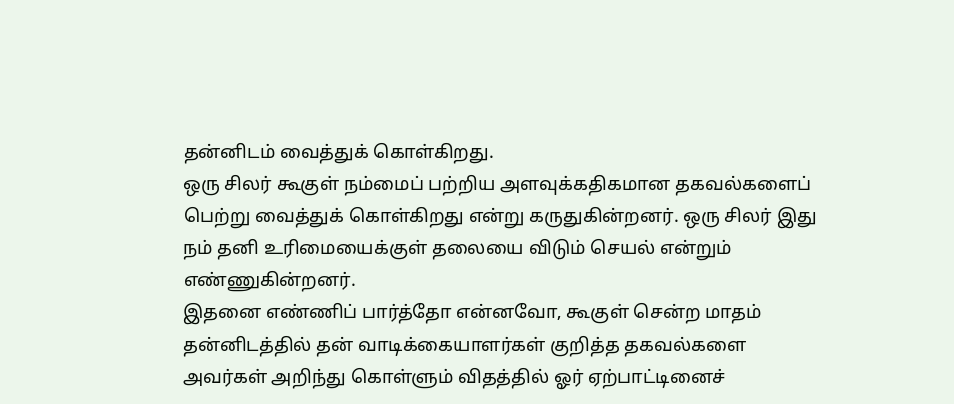தன்னிடம் வைத்துக் கொள்கிறது.
ஒரு சிலர் கூகுள் நம்மைப் பற்றிய அளவுக்கதிகமான தகவல்களைப் பெற்று வைத்துக் கொள்கிறது என்று கருதுகின்றனர். ஒரு சிலர் இது நம் தனி உரிமையைக்குள் தலையை விடும் செயல் என்றும் எண்ணுகின்றனர்.
இதனை எண்ணிப் பார்த்தோ என்னவோ, கூகுள் சென்ற மாதம் தன்னிடத்தில் தன் வாடிக்கையாளர்கள் குறித்த தகவல்களை அவர்கள் அறிந்து கொள்ளும் விதத்தில் ஓர் ஏற்பாட்டினைச்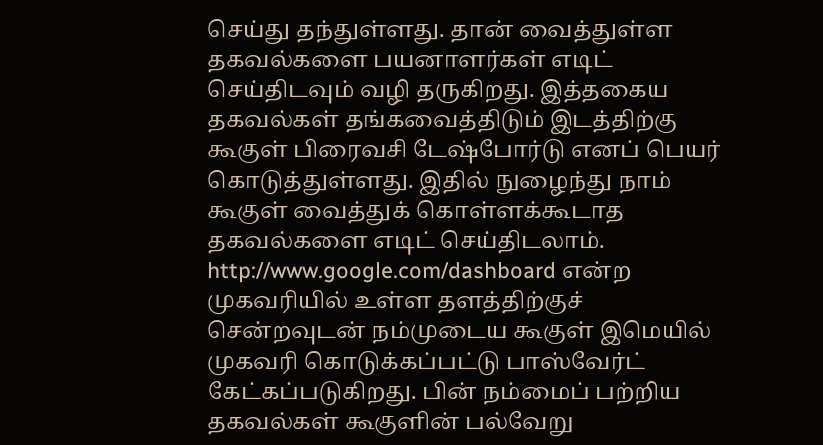செய்து தந்துள்ளது. தான் வைத்துள்ள தகவல்களை பயனாளர்கள் எடிட் செய்திடவும் வழி தருகிறது. இத்தகைய தகவல்கள் தங்கவைத்திடும் இடத்திற்கு கூகுள் பிரைவசி டேஷ்போர்டு எனப் பெயர் கொடுத்துள்ளது. இதில் நுழைந்து நாம் கூகுள் வைத்துக் கொள்ளக்கூடாத தகவல்களை எடிட் செய்திடலாம்.
http://www.google.com/dashboard என்ற முகவரியில் உள்ள தளத்திற்குச் சென்றவுடன் நம்முடைய கூகுள் இமெயில் முகவரி கொடுக்கப்பட்டு பாஸ்வேர்ட் கேட்கப்படுகிறது. பின் நம்மைப் பற்றிய தகவல்கள் கூகுளின் பல்வேறு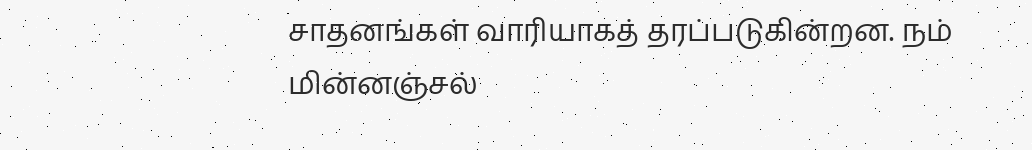சாதனங்கள் வாரியாகத் தரப்படுகின்றன. நம் மின்னஞ்சல்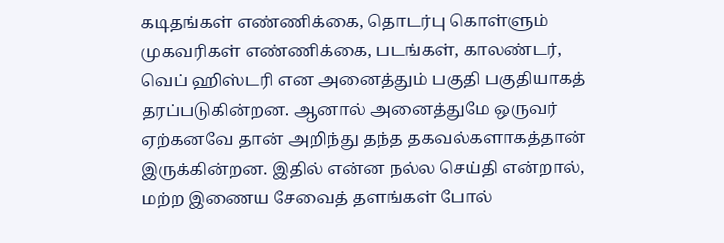கடிதங்கள் எண்ணிக்கை, தொடர்பு கொள்ளும் முகவரிகள் எண்ணிக்கை, படங்கள், காலண்டர், வெப் ஹிஸ்டரி என அனைத்தும் பகுதி பகுதியாகத் தரப்படுகின்றன. ஆனால் அனைத்துமே ஒருவர் ஏற்கனவே தான் அறிந்து தந்த தகவல்களாகத்தான் இருக்கின்றன. இதில் என்ன நல்ல செய்தி என்றால், மற்ற இணைய சேவைத் தளங்கள் போல்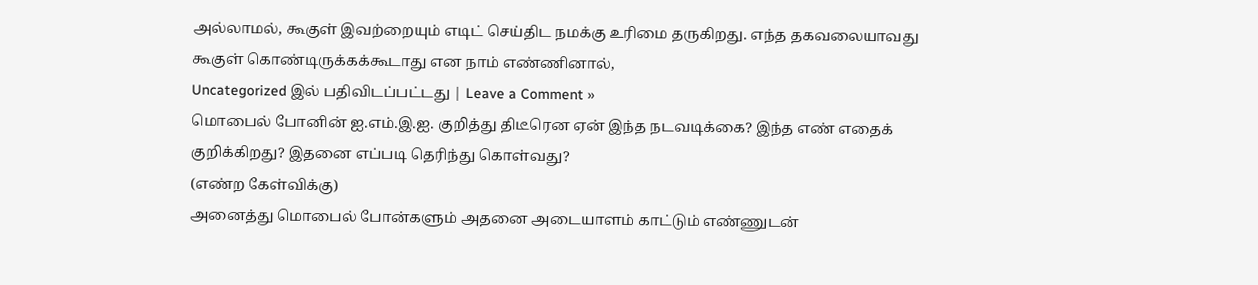அல்லாமல், கூகுள் இவற்றையும் எடிட் செய்திட நமக்கு உரிமை தருகிறது. எந்த தகவலையாவது கூகுள் கொண்டிருக்கக்கூடாது என நாம் எண்ணினால்,
Uncategorized இல் பதிவிடப்பட்டது | Leave a Comment »
மொபைல் போனின் ஐ.எம்.இ.ஐ. குறித்து திடீரென ஏன் இந்த நடவடிக்கை? இந்த எண் எதைக் குறிக்கிறது? இதனை எப்படி தெரிந்து கொள்வது?
(எண்ற கேள்விக்கு)
அனைத்து மொபைல் போன்களும் அதனை அடையாளம் காட்டும் எண்ணுடன்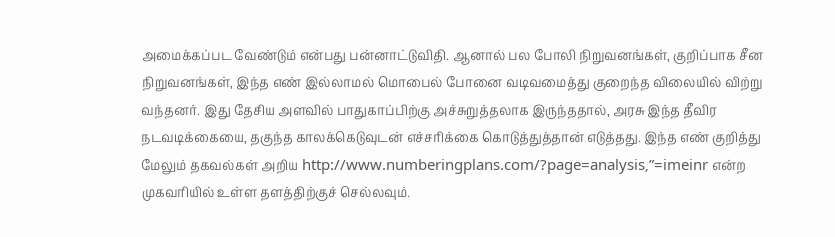அமைக்கப்பட வேண்டும் என்பது பன்னாட்டுவிதி. ஆனால் பல போலி நிறுவனங்கள், குறிப்பாக சீன நிறுவனங்கள், இந்த எண் இல்லாமல் மொபைல் போனை வடிவமைத்து குறைந்த விலையில் விற்று வந்தனர். இது தேசிய அளவில் பாதுகாப்பிற்கு அச்சுறுத்தலாக இருந்ததால், அரசு இந்த தீவிர நடவடிக்கையை, தகுந்த காலக்கெடுவுடன் எச்சரிக்கை கொடுத்துத்தான் எடுத்தது. இந்த எண் குறித்து மேலும் தகவல்கள் அறிய http://www.numberingplans.com/?page=analysis‚”=imeinr என்ற முகவரியில் உள்ள தளத்திற்குச் செல்லவும்.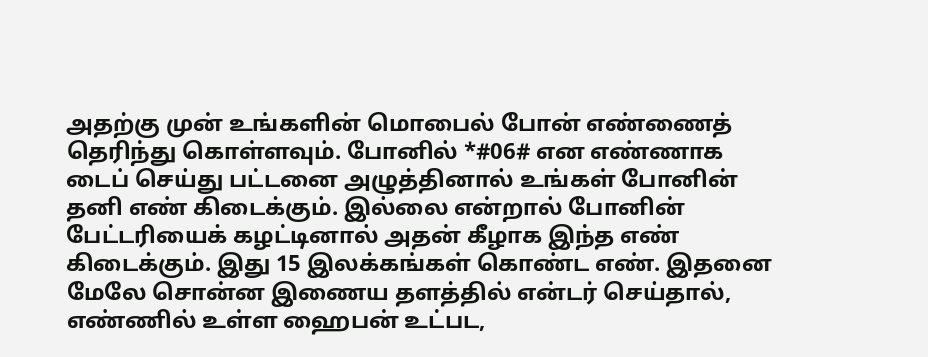அதற்கு முன் உங்களின் மொபைல் போன் எண்ணைத் தெரிந்து கொள்ளவும். போனில் *#06# என எண்ணாக டைப் செய்து பட்டனை அழுத்தினால் உங்கள் போனின் தனி எண் கிடைக்கும். இல்லை என்றால் போனின் பேட்டரியைக் கழட்டினால் அதன் கீழாக இந்த எண் கிடைக்கும். இது 15 இலக்கங்கள் கொண்ட எண். இதனை மேலே சொன்ன இணைய தளத்தில் என்டர் செய்தால், எண்ணில் உள்ள ஹைபன் உட்பட,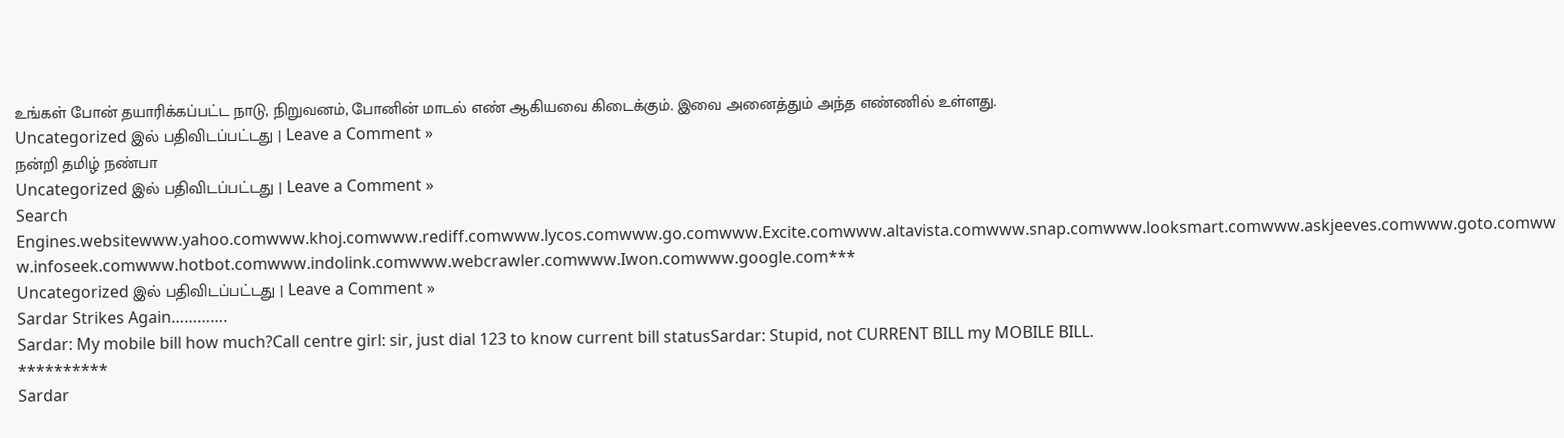உங்கள் போன் தயாரிக்கப்பட்ட நாடு, நிறுவனம், போனின் மாடல் எண் ஆகியவை கிடைக்கும். இவை அனைத்தும் அந்த எண்ணில் உள்ளது.
Uncategorized இல் பதிவிடப்பட்டது | Leave a Comment »
நன்றி தமிழ் நண்பா
Uncategorized இல் பதிவிடப்பட்டது | Leave a Comment »
Search Engines.websitewww.yahoo.comwww.khoj.comwww.rediff.comwww.lycos.comwww.go.comwww.Excite.comwww.altavista.comwww.snap.comwww.looksmart.comwww.askjeeves.comwww.goto.comwww.infoseek.comwww.hotbot.comwww.indolink.comwww.webcrawler.comwww.Iwon.comwww.google.com***
Uncategorized இல் பதிவிடப்பட்டது | Leave a Comment »
Sardar Strikes Again………….
Sardar: My mobile bill how much?Call centre girl: sir, just dial 123 to know current bill statusSardar: Stupid, not CURRENT BILL my MOBILE BILL.
**********
Sardar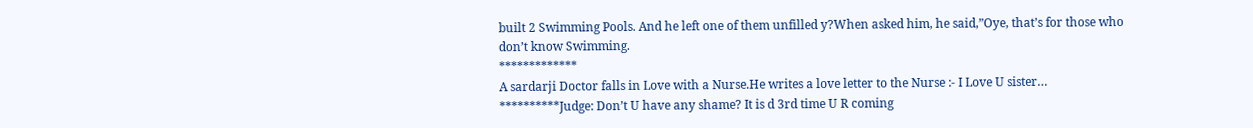built 2 Swimming Pools. And he left one of them unfilled y?When asked him, he said,”Oye, that’s for those who don’t know Swimming.
*************
A sardarji Doctor falls in Love with a Nurse.He writes a love letter to the Nurse :- I Love U sister…
**********Judge: Don’t U have any shame? It is d 3rd time U R coming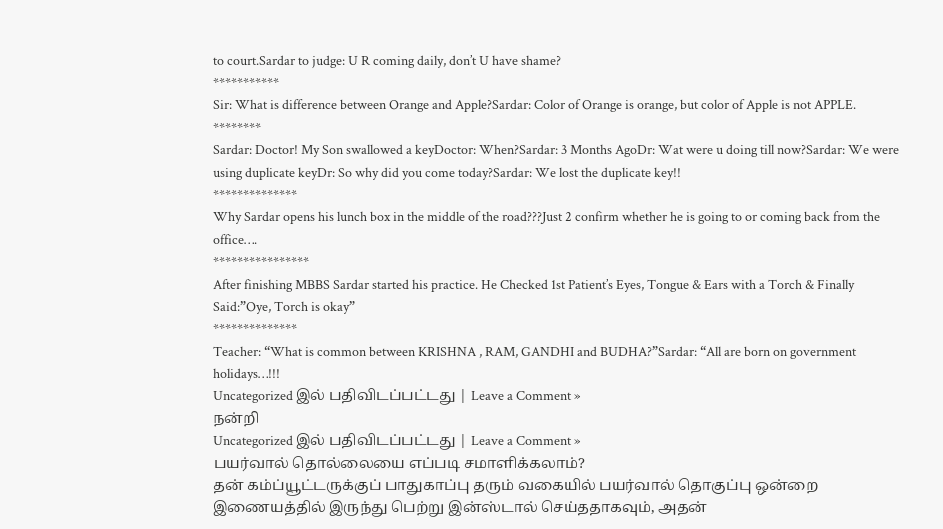to court.Sardar to judge: U R coming daily, don’t U have shame?
***********
Sir: What is difference between Orange and Apple?Sardar: Color of Orange is orange, but color of Apple is not APPLE.
********
Sardar: Doctor! My Son swallowed a keyDoctor: When?Sardar: 3 Months AgoDr: Wat were u doing till now?Sardar: We were using duplicate keyDr: So why did you come today?Sardar: We lost the duplicate key!!
**************
Why Sardar opens his lunch box in the middle of the road???Just 2 confirm whether he is going to or coming back from the office….
****************
After finishing MBBS Sardar started his practice. He Checked 1st Patient’s Eyes, Tongue & Ears with a Torch & Finally Said:”Oye, Torch is okay”
**************
Teacher: “What is common between KRISHNA , RAM, GANDHI and BUDHA?”Sardar: “All are born on government holidays…!!!
Uncategorized இல் பதிவிடப்பட்டது | Leave a Comment »
நன்றி
Uncategorized இல் பதிவிடப்பட்டது | Leave a Comment »
பயர்வால் தொல்லையை எப்படி சமாளிக்கலாம்?
தன் கம்ப்யூட்டருக்குப் பாதுகாப்பு தரும் வகையில் பயர்வால் தொகுப்பு ஒன்றை இணையத்தில் இருந்து பெற்று இன்ஸ்டால் செய்ததாகவும், அதன்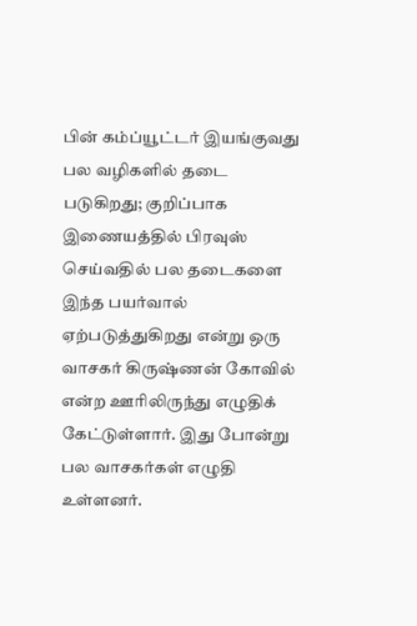பின் கம்ப்யூட்டர் இயங்குவது பல வழிகளில் தடை படுகிறது; குறிப்பாக இணையத்தில் பிரவுஸ் செய்வதில் பல தடைகளை இந்த பயர்வால் ஏற்படுத்துகிறது என்று ஒரு வாசகர் கிருஷ்ணன் கோவில் என்ற ஊரிலிருந்து எழுதிக் கேட்டுள்ளார். இது போன்று பல வாசகர்கள் எழுதி உள்ளனர்.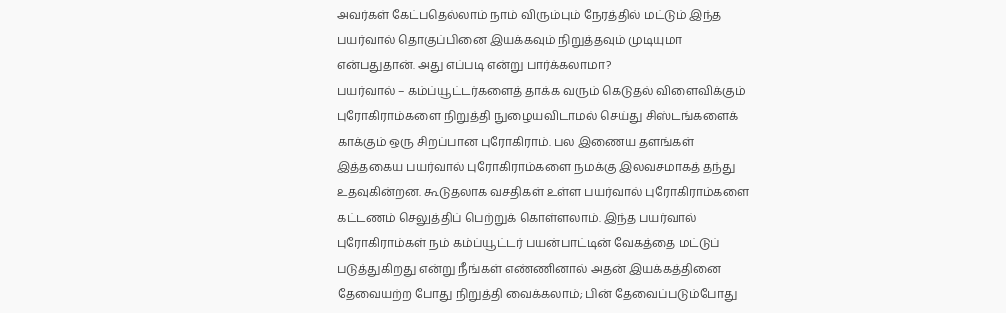அவர்கள் கேட்பதெல்லாம் நாம் விரும்பும் நேரத்தில் மட்டும் இந்த பயர்வால் தொகுப்பினை இயக்கவும் நிறுத்தவும் முடியுமா என்பதுதான். அது எப்படி என்று பார்க்கலாமா?
பயர்வால் – கம்ப்யூட்டர்களைத் தாக்க வரும் கெடுதல் விளைவிக்கும் புரோகிராம்களை நிறுத்தி நுழையவிடாமல் செய்து சிஸ்டங்களைக் காக்கும் ஒரு சிறப்பான புரோகிராம். பல இணைய தளங்கள் இத்தகைய பயர்வால் புரோகிராம்களை நமக்கு இலவசமாகத் தந்து உதவுகின்றன. கூடுதலாக வசதிகள் உள்ள பயர்வால் புரோகிராம்களை கட்டணம் செலுத்திப் பெற்றுக் கொள்ளலாம். இந்த பயர்வால் புரோகிராம்கள் நம் கம்ப்யூட்டர் பயன்பாட்டின் வேகத்தை மட்டுப் படுத்துகிறது என்று நீங்கள் எண்ணினால் அதன் இயக்கத்தினை தேவையற்ற போது நிறுத்தி வைக்கலாம்; பின் தேவைப்படும்போது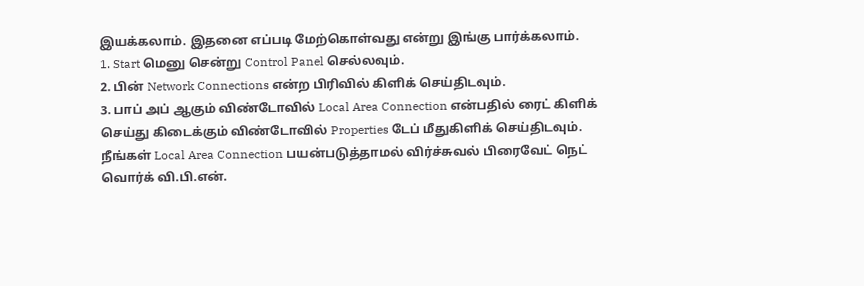இயக்கலாம். இதனை எப்படி மேற்கொள்வது என்று இங்கு பார்க்கலாம்.
1. Start மெனு சென்று Control Panel செல்லவும்.
2. பின் Network Connections என்ற பிரிவில் கிளிக் செய்திடவும்.
3. பாப் அப் ஆகும் விண்டோவில் Local Area Connection என்பதில் ரைட் கிளிக் செய்து கிடைக்கும் விண்டோவில் Properties டேப் மீதுகிளிக் செய்திடவும். நீங்கள் Local Area Connection பயன்படுத்தாமல் விர்ச்சுவல் பிரைவேட் நெட் வொர்க் வி.பி.என்.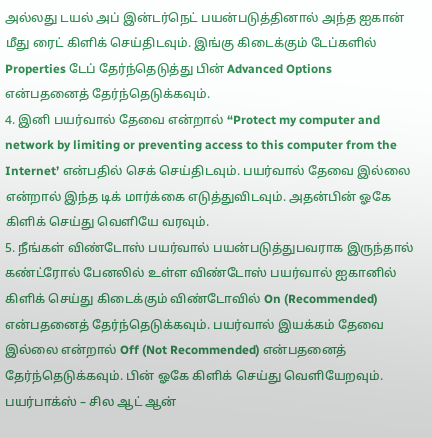அல்லது டயல் அப் இன்டர்நெட் பயன்படுத்தினால் அந்த ஐகான் மீது ரைட் கிளிக் செய்திடவும். இங்கு கிடைக்கும் டேப்களில் Properties டேப் தேர்ந்தெடுத்து பின் Advanced Options என்பதனைத் தேர்ந்தெடுக்கவும்.
4. இனி பயர்வால் தேவை என்றால் “Protect my computer and network by limiting or preventing access to this computer from the Internet’ என்பதில் செக் செய்திடவும். பயர்வால் தேவை இல்லை என்றால் இந்த டிக் மார்க்கை எடுத்துவிடவும். அதன்பின் ஓகே கிளிக் செய்து வெளியே வரவும்.
5. நீங்கள் விண்டோஸ் பயர்வால் பயன்படுத்துபவராக இருந்தால் கண்ட்ரோல் பேனலில் உள்ள விண்டோஸ் பயர்வால் ஐகானில் கிளிக் செய்து கிடைக்கும் விண்டோவில் On (Recommended) என்பதனைத் தேர்ந்தெடுக்கவும். பயர்வால் இயக்கம் தேவை இல்லை என்றால் Off (Not Recommended) என்பதனைத் தேர்ந்தெடுக்கவும். பின் ஓகே கிளிக் செய்து வெளியேறவும்.
பயர்பாக்ஸ் – சில ஆட் ஆன்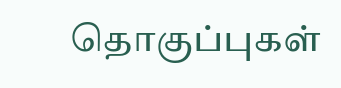தொகுப்புகள்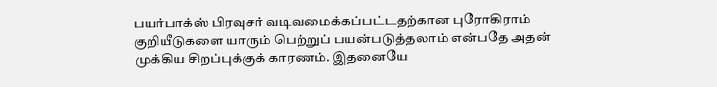பயர்பாக்ஸ் பிரவுசர் வடிவமைக்கப்பட்டதற்கான புரோகிராம் குறியீடுகளை யாரும் பெற்றுப் பயன்படுத்தலாம் என்பதே அதன் முக்கிய சிறப்புக்குக் காரணம். இதனையே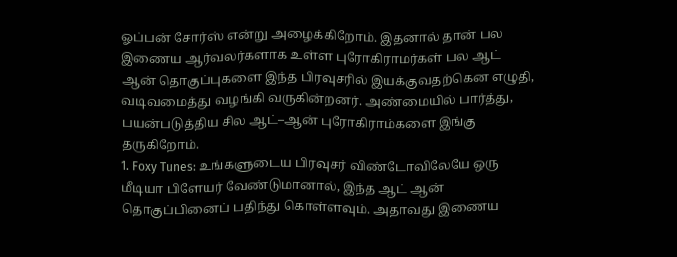ஓப்பன் சோர்ஸ் என்று அழைக்கிறோம். இதனால் தான் பல இணைய ஆர்வலர்களாக உள்ள புரோகிராமர்கள் பல ஆட் ஆன் தொகுப்புகளை இந்த பிரவுசரில் இயக்குவதற்கென எழுதி, வடிவமைத்து வழங்கி வருகின்றனர். அண்மையில் பார்த்து, பயன்படுத்திய சில ஆட்–ஆன் புரோகிராம்களை இங்கு தருகிறோம்.
1. Foxy Tunes: உங்களுடைய பிரவுசர் விண்டோவிலேயே ஒரு மீடியா பிளேயர் வேண்டுமானால், இந்த ஆட் ஆன் தொகுப்பினைப் பதிந்து கொள்ளவும். அதாவது இணைய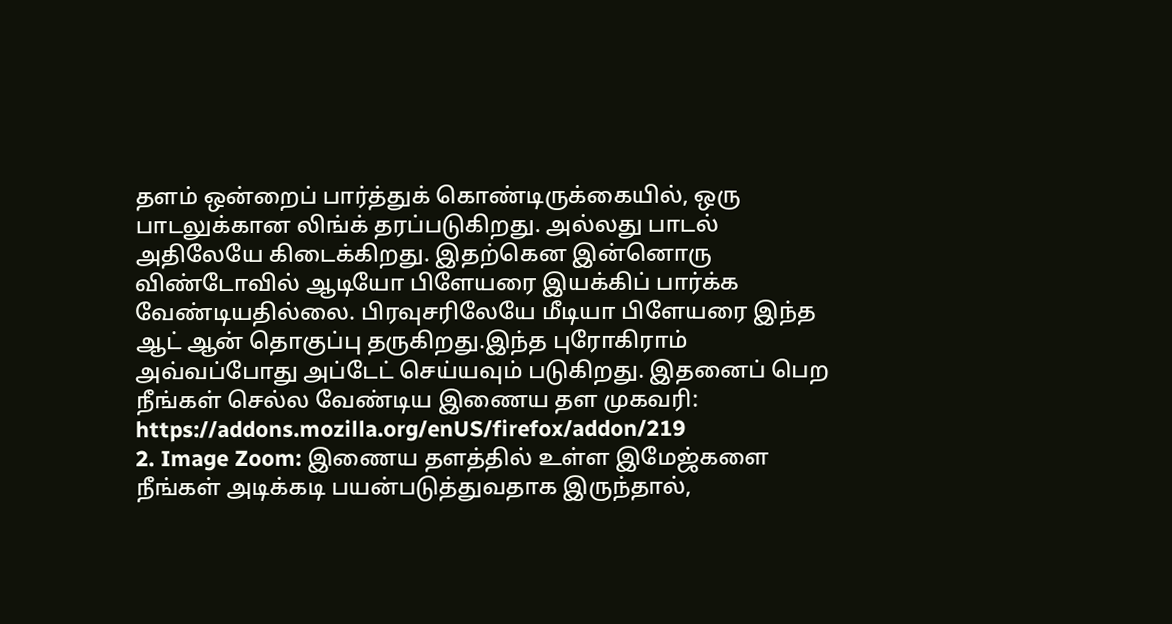தளம் ஒன்றைப் பார்த்துக் கொண்டிருக்கையில், ஒரு பாடலுக்கான லிங்க் தரப்படுகிறது. அல்லது பாடல் அதிலேயே கிடைக்கிறது. இதற்கென இன்னொரு விண்டோவில் ஆடியோ பிளேயரை இயக்கிப் பார்க்க வேண்டியதில்லை. பிரவுசரிலேயே மீடியா பிளேயரை இந்த ஆட் ஆன் தொகுப்பு தருகிறது.இந்த புரோகிராம் அவ்வப்போது அப்டேட் செய்யவும் படுகிறது. இதனைப் பெற நீங்கள் செல்ல வேண்டிய இணைய தள முகவரி: https://addons.mozilla.org/enUS/firefox/addon/219
2. Image Zoom: இணைய தளத்தில் உள்ள இமேஜ்களை நீங்கள் அடிக்கடி பயன்படுத்துவதாக இருந்தால்,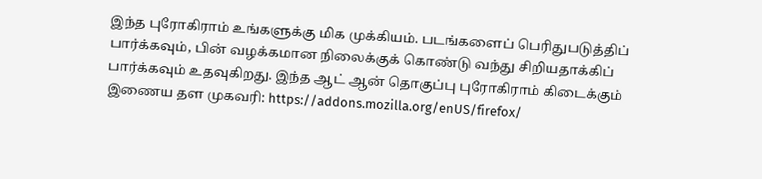இந்த புரோகிராம் உங்களுக்கு மிக முக்கியம். படங்களைப் பெரிதுபடுத்திப் பார்க்கவும், பின் வழக்கமான நிலைக்குக் கொண்டு வந்து சிறியதாக்கிப் பார்க்கவும் உதவுகிறது. இந்த ஆட் ஆன் தொகுப்பு புரோகிராம் கிடைக்கும் இணைய தள முகவரி: https://addons.mozilla.org/enUS/firefox/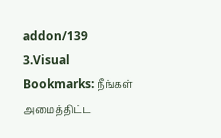addon/139
3.Visual Bookmarks: நீங்கள் அமைத்திட்ட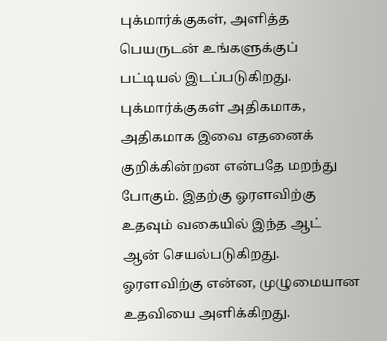புக்மார்க்குகள், அளித்த பெயருடன் உங்களுக்குப் பட்டியல் இடப்படுகிறது. புக்மார்க்குகள் அதிகமாக, அதிகமாக இவை எதனைக் குறிக்கின்றன என்பதே மறந்து போகும். இதற்கு ஓரளவிற்கு உதவும் வகையில் இந்த ஆட் ஆன் செயல்படுகிறது. ஓரளவிற்கு என்ன, முழுமையான உதவியை அளிக்கிறது.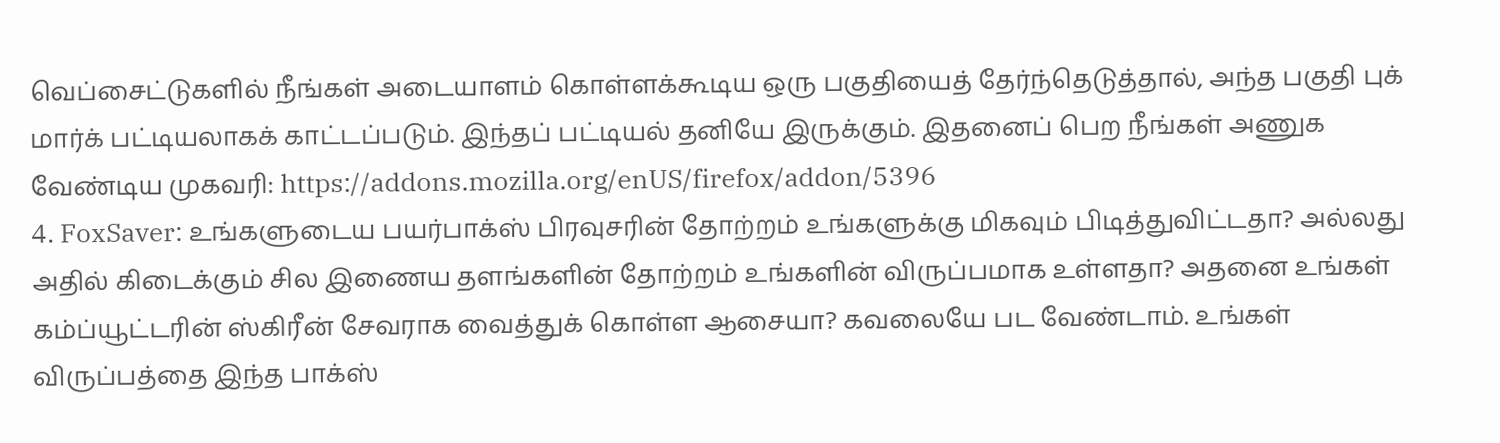வெப்சைட்டுகளில் நீங்கள் அடையாளம் கொள்ளக்கூடிய ஒரு பகுதியைத் தேர்ந்தெடுத்தால், அந்த பகுதி புக் மார்க் பட்டியலாகக் காட்டப்படும். இந்தப் பட்டியல் தனியே இருக்கும். இதனைப் பெற நீங்கள் அணுக வேண்டிய முகவரி: https://addons.mozilla.org/enUS/firefox/addon/5396
4. FoxSaver: உங்களுடைய பயர்பாக்ஸ் பிரவுசரின் தோற்றம் உங்களுக்கு மிகவும் பிடித்துவிட்டதா? அல்லது அதில் கிடைக்கும் சில இணைய தளங்களின் தோற்றம் உங்களின் விருப்பமாக உள்ளதா? அதனை உங்கள் கம்ப்யூட்டரின் ஸ்கிரீன் சேவராக வைத்துக் கொள்ள ஆசையா? கவலையே பட வேண்டாம். உங்கள் விருப்பத்தை இந்த பாக்ஸ்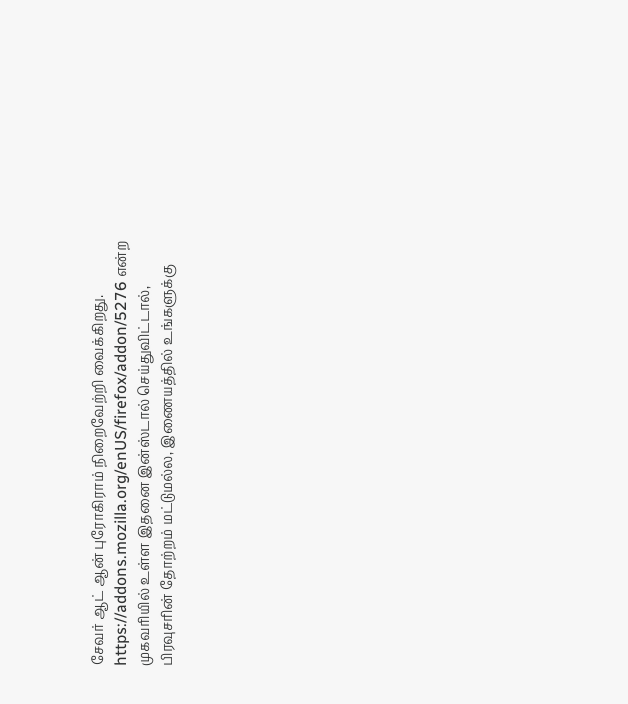சேவர் ஆட் ஆன் புரோகிராம் நிறைவேற்றி வைக்கிறது. https://addons.mozilla.org/enUS/firefox/addon/5276 என்ற முகவரியில் உள்ள இதனை இன்ஸ்டால் செய்துவிட்டால், பிரவுசரின் தோற்றம் மட்டுமல்ல, இணையத்தில் உங்களுக்கு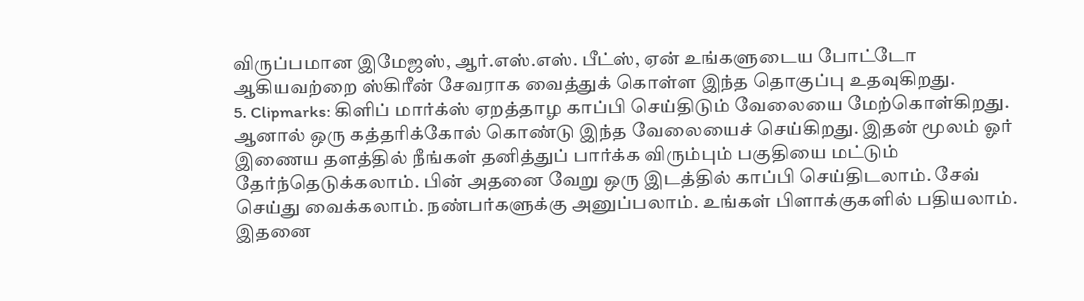விருப்பமான இமேஜஸ், ஆர்.எஸ்.எஸ். பீட்ஸ், ஏன் உங்களுடைய போட்டோ ஆகியவற்றை ஸ்கிரீன் சேவராக வைத்துக் கொள்ள இந்த தொகுப்பு உதவுகிறது.
5. Clipmarks: கிளிப் மார்க்ஸ் ஏறத்தாழ காப்பி செய்திடும் வேலையை மேற்கொள்கிறது. ஆனால் ஒரு கத்தரிக்கோல் கொண்டு இந்த வேலையைச் செய்கிறது. இதன் மூலம் ஓர் இணைய தளத்தில் நீங்கள் தனித்துப் பார்க்க விரும்பும் பகுதியை மட்டும் தேர்ந்தெடுக்கலாம். பின் அதனை வேறு ஒரு இடத்தில் காப்பி செய்திடலாம். சேவ் செய்து வைக்கலாம். நண்பர்களுக்கு அனுப்பலாம். உங்கள் பிளாக்குகளில் பதியலாம். இதனை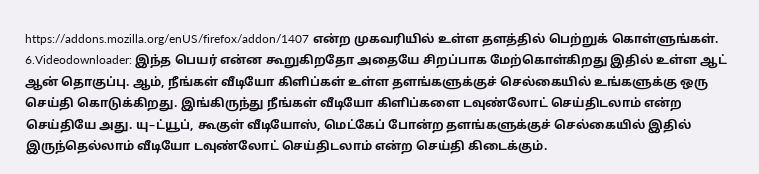https://addons.mozilla.org/enUS/firefox/addon/1407 என்ற முகவரியில் உள்ள தளத்தில் பெற்றுக் கொள்ளுங்கள்.
6.Videodownloader: இந்த பெயர் என்ன கூறுகிறதோ அதையே சிறப்பாக மேற்கொள்கிறது இதில் உள்ள ஆட் ஆன் தொகுப்பு. ஆம், நீங்கள் வீடியோ கிளிப்கள் உள்ள தளங்களுக்குச் செல்கையில் உங்களுக்கு ஒரு செய்தி கொடுக்கிறது. இங்கிருந்து நீங்கள் வீடியோ கிளிப்களை டவுண்லோட் செய்திடலாம் என்ற செய்தியே அது. யு–ட்யூப், கூகுள் வீடியோஸ், மெட்கேப் போன்ற தளங்களுக்குச் செல்கையில் இதில் இருந்தெல்லாம் வீடியோ டவுண்லோட் செய்திடலாம் என்ற செய்தி கிடைக்கும்.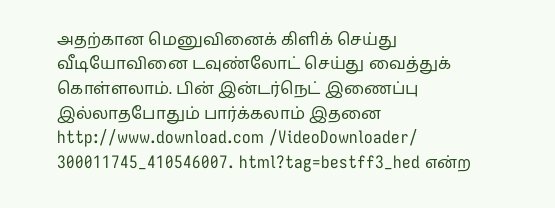அதற்கான மெனுவினைக் கிளிக் செய்து வீடியோவினை டவுண்லோட் செய்து வைத்துக் கொள்ளலாம். பின் இன்டர்நெட் இணைப்பு இல்லாதபோதும் பார்க்கலாம் இதனை http://www.download.com /VideoDownloader/ 300011745_410546007. html?tag=bestff3_hed என்ற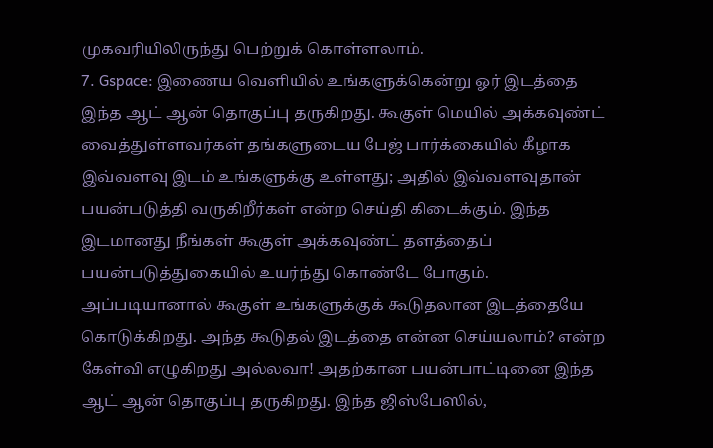முகவரியிலிருந்து பெற்றுக் கொள்ளலாம்.
7. Gspace: இணைய வெளியில் உங்களுக்கென்று ஓர் இடத்தை இந்த ஆட் ஆன் தொகுப்பு தருகிறது. கூகுள் மெயில் அக்கவுண்ட் வைத்துள்ளவர்கள் தங்களுடைய பேஜ் பார்க்கையில் கீழாக இவ்வளவு இடம் உங்களுக்கு உள்ளது; அதில் இவ்வளவுதான் பயன்படுத்தி வருகிறீர்கள் என்ற செய்தி கிடைக்கும். இந்த இடமானது நீங்கள் கூகுள் அக்கவுண்ட் தளத்தைப் பயன்படுத்துகையில் உயர்ந்து கொண்டே போகும். அப்படியானால் கூகுள் உங்களுக்குக் கூடுதலான இடத்தையே கொடுக்கிறது. அந்த கூடுதல் இடத்தை என்ன செய்யலாம்? என்ற கேள்வி எழுகிறது அல்லவா! அதற்கான பயன்பாட்டினை இந்த ஆட் ஆன் தொகுப்பு தருகிறது. இந்த ஜிஸ்பேஸில்,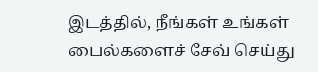இடத்தில், நீங்கள் உங்கள் பைல்களைச் சேவ் செய்து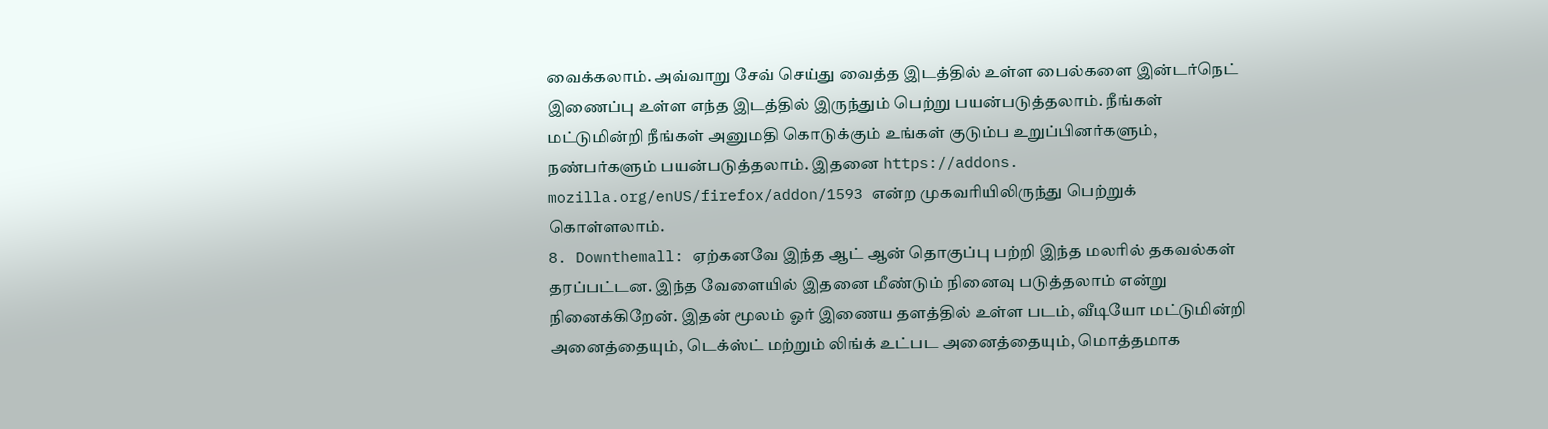வைக்கலாம். அவ்வாறு சேவ் செய்து வைத்த இடத்தில் உள்ள பைல்களை இன்டர்நெட் இணைப்பு உள்ள எந்த இடத்தில் இருந்தும் பெற்று பயன்படுத்தலாம். நீங்கள் மட்டுமின்றி நீங்கள் அனுமதி கொடுக்கும் உங்கள் குடும்ப உறுப்பினர்களும், நண்பர்களும் பயன்படுத்தலாம். இதனை https://addons. mozilla.org/enUS/firefox/addon/1593 என்ற முகவரியிலிருந்து பெற்றுக் கொள்ளலாம்.
8. Downthemall: ஏற்கனவே இந்த ஆட் ஆன் தொகுப்பு பற்றி இந்த மலரில் தகவல்கள் தரப்பட்டன. இந்த வேளையில் இதனை மீண்டும் நினைவு படுத்தலாம் என்று நினைக்கிறேன். இதன் மூலம் ஓர் இணைய தளத்தில் உள்ள படம், வீடியோ மட்டுமின்றி அனைத்தையும், டெக்ஸ்ட் மற்றும் லிங்க் உட்பட அனைத்தையும், மொத்தமாக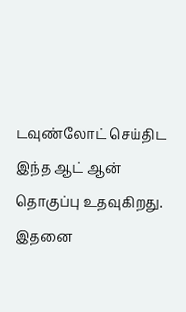டவுண்லோட் செய்திட இந்த ஆட் ஆன் தொகுப்பு உதவுகிறது. இதனை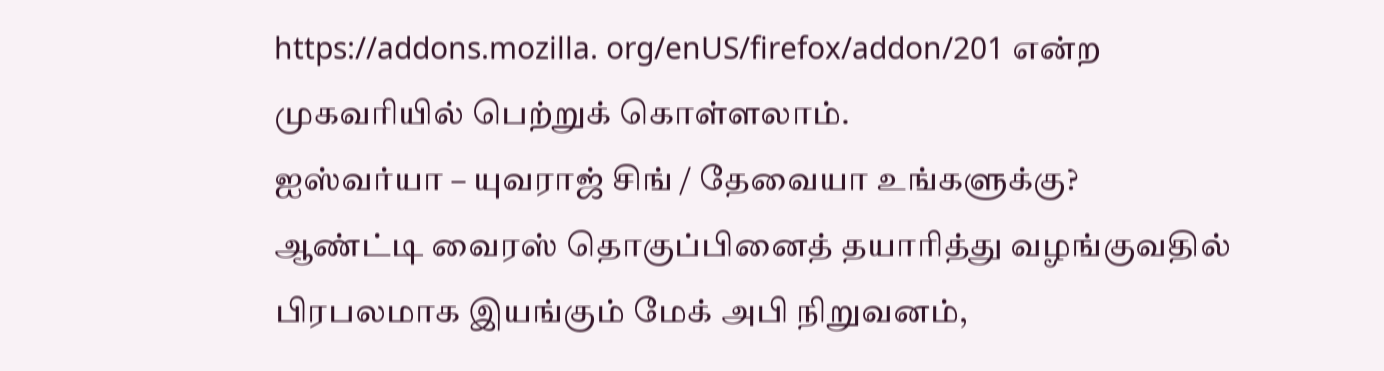https://addons.mozilla. org/enUS/firefox/addon/201 என்ற முகவரியில் பெற்றுக் கொள்ளலாம்.
ஐஸ்வர்யா – யுவராஜ் சிங் / தேவையா உங்களுக்கு?
ஆண்ட்டி வைரஸ் தொகுப்பினைத் தயாரித்து வழங்குவதில் பிரபலமாக இயங்கும் மேக் அபி நிறுவனம்,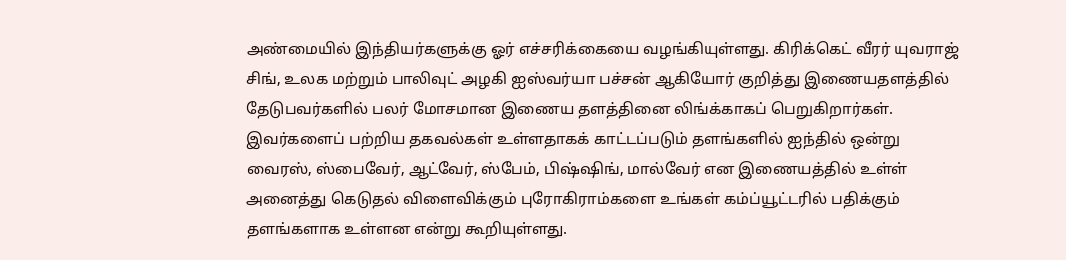அண்மையில் இந்தியர்களுக்கு ஓர் எச்சரிக்கையை வழங்கியுள்ளது. கிரிக்கெட் வீரர் யுவராஜ் சிங், உலக மற்றும் பாலிவுட் அழகி ஐஸ்வர்யா பச்சன் ஆகியோர் குறித்து இணையதளத்தில் தேடுபவர்களில் பலர் மோசமான இணைய தளத்தினை லிங்க்காகப் பெறுகிறார்கள். இவர்களைப் பற்றிய தகவல்கள் உள்ளதாகக் காட்டப்படும் தளங்களில் ஐந்தில் ஒன்று வைரஸ், ஸ்பைவேர், ஆட்வேர், ஸ்பேம், பிஷ்ஷிங், மால்வேர் என இணையத்தில் உள்ள் அனைத்து கெடுதல் விளைவிக்கும் புரோகிராம்களை உங்கள் கம்ப்யூட்டரில் பதிக்கும் தளங்களாக உள்ளன என்று கூறியுள்ளது.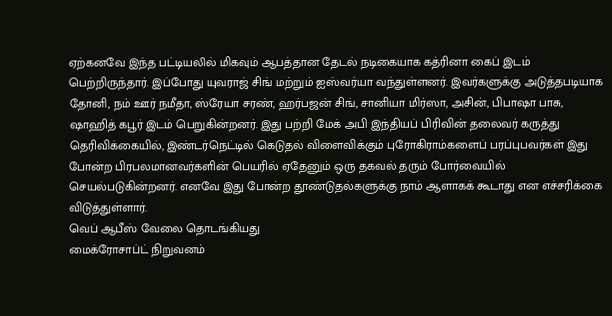ஏற்கனவே இந்த பட்டியலில் மிகவும் ஆபத்தான தேடல் நடிகையாக கத்ரினா கைப் இடம் பெற்றிருந்தார். இப்போது யுவராஜ் சிங் மற்றும் ஐஸ்வர்யா வந்துள்ளனர். இவர்களுக்கு அடுத்தபடியாக தோனி, நம் ஊர் நமீதா, ஸ்ரேயா சரண், ஹர்பஜன் சிங், சானியா மிர்ஸா, அசின், பிபாஷா பாசு, ஷாஹித் கபூர் இடம் பெறுகின்றனர். இது பற்றி மேக் அபி இந்தியப் பிரிவின் தலைவர் கருத்து தெரிவிக்கையில், இண்டர்நெட்டில் கெடுதல் விளைவிக்கும் புரோகிராம்களைப் பரப்புபவர்கள் இது போன்ற பிரபலமானவர்களின் பெயரில் ஏதேனும் ஒரு தகவல் தரும் போர்வையில் செயல்படுகின்றனர். எனவே இது போன்ற தூண்டுதல்களுக்கு நாம் ஆளாகக் கூடாது என எச்சரிக்கை விடுத்துள்ளார்.
வெப் ஆபீஸ் வேலை தொடங்கியது
மைக்ரோசாப்ட் நிறுவனம்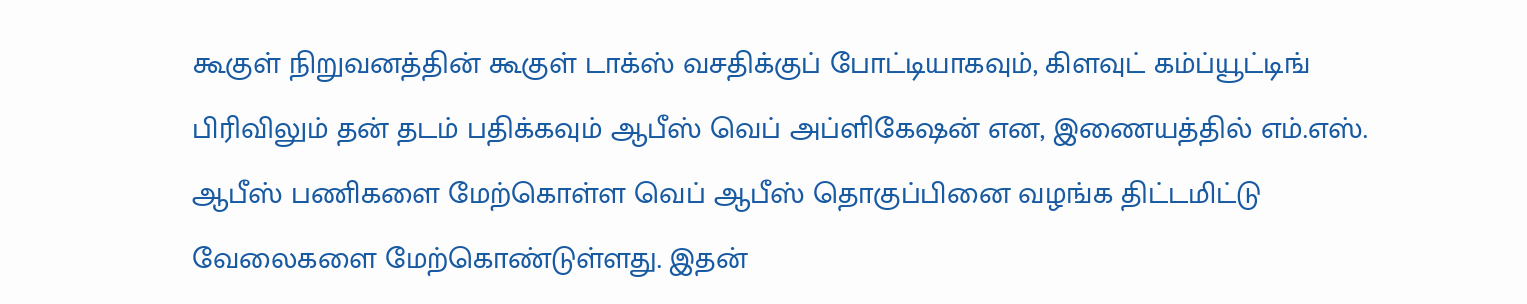கூகுள் நிறுவனத்தின் கூகுள் டாக்ஸ் வசதிக்குப் போட்டியாகவும், கிளவுட் கம்ப்யூட்டிங் பிரிவிலும் தன் தடம் பதிக்கவும் ஆபீஸ் வெப் அப்ளிகேஷன் என, இணையத்தில் எம்.எஸ். ஆபீஸ் பணிகளை மேற்கொள்ள வெப் ஆபீஸ் தொகுப்பினை வழங்க திட்டமிட்டு வேலைகளை மேற்கொண்டுள்ளது. இதன்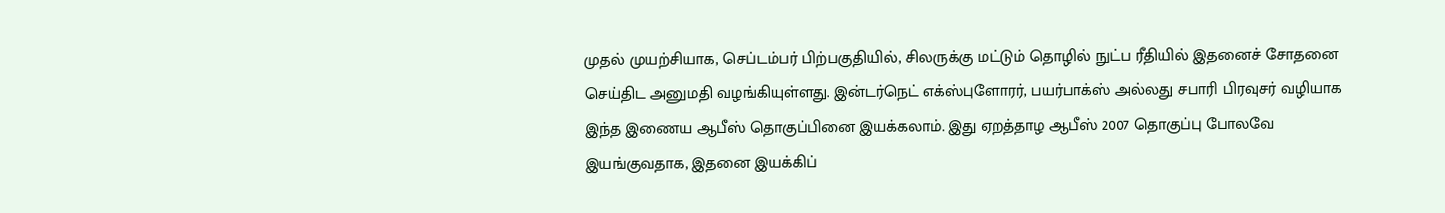முதல் முயற்சியாக, செப்டம்பர் பிற்பகுதியில், சிலருக்கு மட்டும் தொழில் நுட்ப ரீதியில் இதனைச் சோதனை செய்திட அனுமதி வழங்கியுள்ளது. இன்டர்நெட் எக்ஸ்புளோரர், பயர்பாக்ஸ் அல்லது சபாரி பிரவுசர் வழியாக இந்த இணைய ஆபீஸ் தொகுப்பினை இயக்கலாம். இது ஏறத்தாழ ஆபீஸ் 2007 தொகுப்பு போலவே இயங்குவதாக, இதனை இயக்கிப்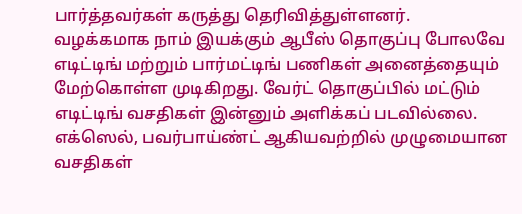பார்த்தவர்கள் கருத்து தெரிவித்துள்ளனர். வழக்கமாக நாம் இயக்கும் ஆபீஸ் தொகுப்பு போலவே எடிட்டிங் மற்றும் பார்மட்டிங் பணிகள் அனைத்தையும் மேற்கொள்ள முடிகிறது. வேர்ட் தொகுப்பில் மட்டும் எடிட்டிங் வசதிகள் இன்னும் அளிக்கப் படவில்லை. எக்ஸெல், பவர்பாய்ண்ட் ஆகியவற்றில் முழுமையான வசதிகள்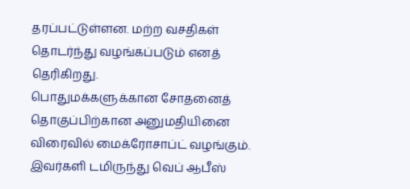தரப்பட்டுள்ளன. மற்ற வசதிகள் தொடர்ந்து வழங்கப்படும் எனத் தெரிகிறது.
பொதுமக்களுக்கான சோதனைத் தொகுப்பிற்கான அனுமதியினை விரைவில் மைக்ரோசாப்ட் வழங்கும். இவர்களி டமிருந்து வெப் ஆபீஸ்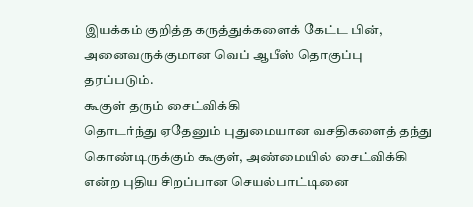இயக்கம் குறித்த கருத்துக்களைக் கேட்ட பின், அனைவருக்குமான வெப் ஆபீஸ் தொகுப்பு தரப்படும்.
கூகுள் தரும் சைட்விக்கி
தொடர்ந்து ஏதேனும் புதுமையான வசதிகளைத் தந்து கொண்டிருக்கும் கூகுள், அண்மையில் சைட்விக்கி என்ற புதிய சிறப்பான செயல்பாட்டினை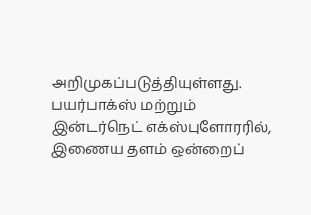அறிமுகப்படுத்தியுள்ளது. பயர்பாக்ஸ் மற்றும் இன்டர்நெட் எக்ஸ்புளோரரில், இணைய தளம் ஒன்றைப்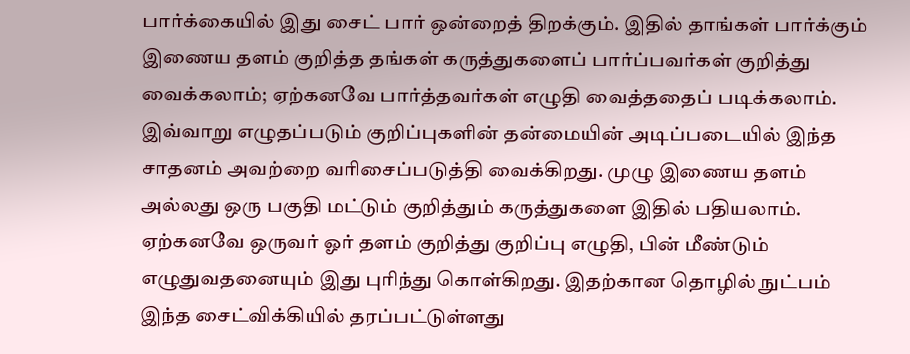பார்க்கையில் இது சைட் பார் ஒன்றைத் திறக்கும். இதில் தாங்கள் பார்க்கும் இணைய தளம் குறித்த தங்கள் கருத்துகளைப் பார்ப்பவர்கள் குறித்து வைக்கலாம்; ஏற்கனவே பார்த்தவர்கள் எழுதி வைத்ததைப் படிக்கலாம்.
இவ்வாறு எழுதப்படும் குறிப்புகளின் தன்மையின் அடிப்படையில் இந்த சாதனம் அவற்றை வரிசைப்படுத்தி வைக்கிறது. முழு இணைய தளம் அல்லது ஒரு பகுதி மட்டும் குறித்தும் கருத்துகளை இதில் பதியலாம். ஏற்கனவே ஒருவர் ஓர் தளம் குறித்து குறிப்பு எழுதி, பின் மீண்டும் எழுதுவதனையும் இது புரிந்து கொள்கிறது. இதற்கான தொழில் நுட்பம் இந்த சைட்விக்கியில் தரப்பட்டுள்ளது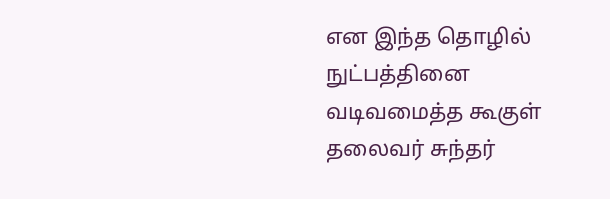என இந்த தொழில் நுட்பத்தினை வடிவமைத்த கூகுள் தலைவர் சுந்தர்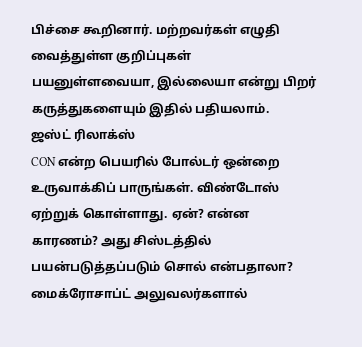பிச்சை கூறினார். மற்றவர்கள் எழுதி வைத்துள்ள குறிப்புகள் பயனுள்ளவையா, இல்லையா என்று பிறர் கருத்துகளையும் இதில் பதியலாம்.
ஜஸ்ட் ரிலாக்ஸ்
CON என்ற பெயரில் போல்டர் ஒன்றை உருவாக்கிப் பாருங்கள். விண்டோஸ் ஏற்றுக் கொள்ளாது. ஏன்? என்ன காரணம்? அது சிஸ்டத்தில் பயன்படுத்தப்படும் சொல் என்பதாலா? மைக்ரோசாப்ட் அலுவலர்களால்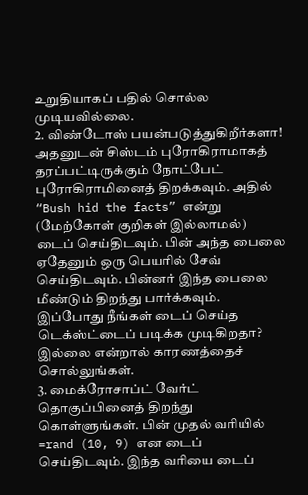உறுதியாகப் பதில் சொல்ல முடியவில்லை.
2. விண்டோஸ் பயன்படுத்துகிறீர்களா! அதனுடன் சிஸ்டம் புரோகிராமாகத் தரப்பட்டிருக்கும் நோட்பேட் புரோகிராமினைத் திறக்கவும். அதில் “Bush hid the facts” என்று (மேற்கோள் குறிகள் இல்லாமல்) டைப் செய்திடவும். பின் அந்த பைலை ஏதேனும் ஒரு பெயரில் சேவ் செய்திடவும். பின்னர் இந்த பைலை மீண்டும் திறந்து பார்க்கவும். இப்போது நீங்கள் டைப் செய்த டெக்ஸ்ட்டைப் படிக்க முடிகிறதா? இல்லை என்றால் காரணத்தைச் சொல்லுங்கள்.
3. மைக்ரோசாப்ட் வேர்ட் தொகுப்பினைத் திறந்து கொள்ளுங்கள். பின் முதல் வரியில் =rand (10, 9) என டைப் செய்திடவும். இந்த வரியை டைப்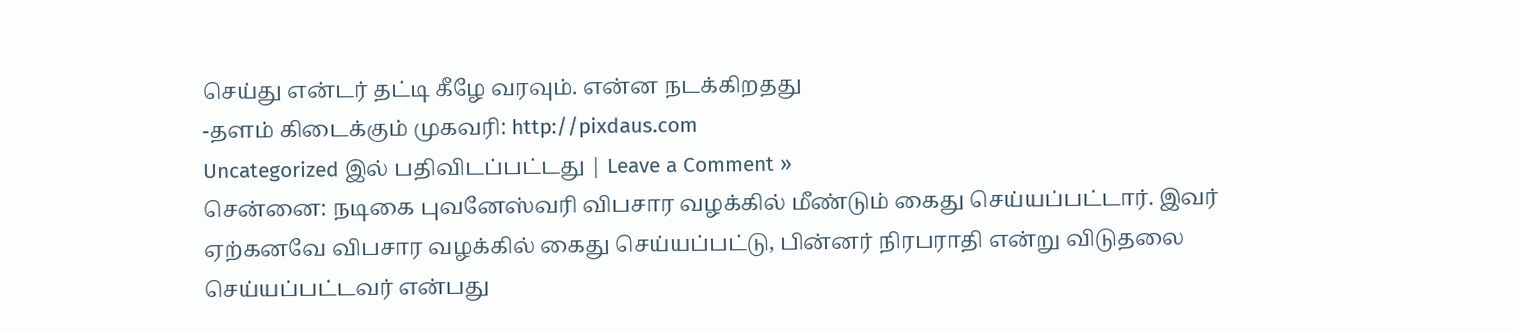செய்து என்டர் தட்டி கீழே வரவும். என்ன நடக்கிறதது
-தளம் கிடைக்கும் முகவரி: http://pixdaus.com
Uncategorized இல் பதிவிடப்பட்டது | Leave a Comment »
சென்னை: நடிகை புவனேஸ்வரி விபசார வழக்கில் மீண்டும் கைது செய்யப்பட்டார். இவர் ஏற்கனவே விபசார வழக்கில் கைது செய்யப்பட்டு, பின்னர் நிரபராதி என்று விடுதலை செய்யப்பட்டவர் என்பது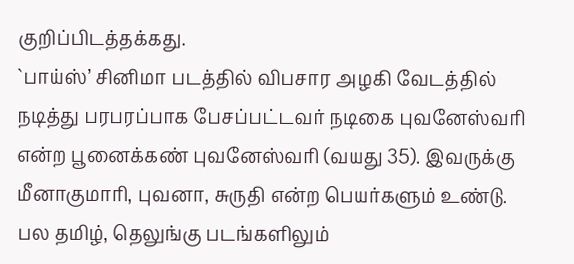குறிப்பிடத்தக்கது.
`பாய்ஸ்’ சினிமா படத்தில் விபசார அழகி வேடத்தில் நடித்து பரபரப்பாக பேசப்பட்டவர் நடிகை புவனேஸ்வரி என்ற பூனைக்கண் புவனேஸ்வரி (வயது 35). இவருக்கு மீனாகுமாரி, புவனா, சுருதி என்ற பெயர்களும் உண்டு.
பல தமிழ், தெலுங்கு படங்களிலும்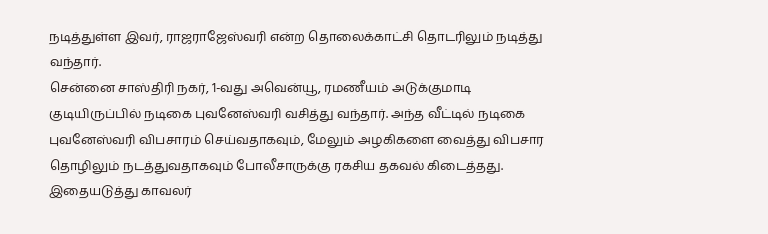நடித்துள்ள இவர், ராஜராஜேஸ்வரி என்ற தொலைக்காட்சி தொடரிலும் நடித்து வந்தார்.
சென்னை சாஸ்திரி நகர், 1-வது அவென்யூ, ரமணீயம் அடுக்குமாடி குடியிருப்பில் நடிகை புவனேஸ்வரி வசித்து வந்தார். அந்த வீட்டில் நடிகை புவனேஸ்வரி விபசாரம் செய்வதாகவும், மேலும் அழகிகளை வைத்து விபசார தொழிலும் நடத்துவதாகவும் போலீசாருக்கு ரகசிய தகவல் கிடைத்தது.
இதையடுத்து காவலர்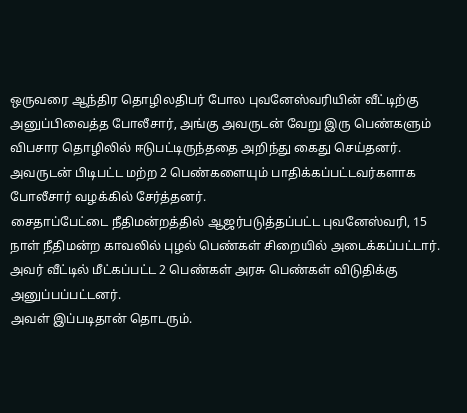ஒருவரை ஆந்திர தொழிலதிபர் போல புவனேஸ்வரியின் வீட்டிற்கு அனுப்பிவைத்த போலீசார், அங்கு அவருடன் வேறு இரு பெண்களும் விபசார தொழிலில் ஈடுபட்டிருந்ததை அறிந்து கைது செய்தனர்.
அவருடன் பிடிபட்ட மற்ற 2 பெண்களையும் பாதிக்கப்பட்டவர்களாக போலீசார் வழக்கில் சேர்த்தனர்.
சைதாப்பேட்டை நீதிமன்றத்தில் ஆஜர்படுத்தப்பட்ட புவனேஸ்வரி, 15 நாள் நீதிமன்ற காவலில் புழல் பெண்கள் சிறையில் அடைக்கப்பட்டார்.
அவர் வீட்டில் மீட்கப்பட்ட 2 பெண்கள் அரசு பெண்கள் விடுதிக்கு அனுப்பப்பட்டனர்.
அவள் இப்படிதான் தொடரும்.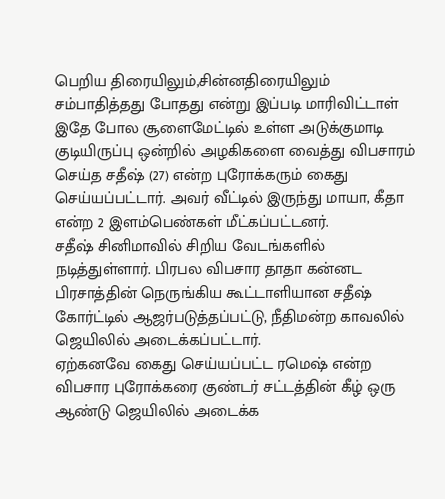பெறிய திரையிலும்,சின்னதிரையிலும் சம்பாதித்தது போதது என்று இப்படி மாரிவிட்டாள்
இதே போல சூளைமேட்டில் உள்ள அடுக்குமாடி குடியிருப்பு ஒன்றில் அழகிகளை வைத்து விபசாரம் செய்த சதீஷ் (27) என்ற புரோக்கரும் கைது செய்யப்பட்டார். அவர் வீட்டில் இருந்து மாயா, கீதா என்ற 2 இளம்பெண்கள் மீட்கப்பட்டனர்.
சதீஷ் சினிமாவில் சிறிய வேடங்களில் நடித்துள்ளார். பிரபல விபசார தாதா கன்னட பிரசாத்தின் நெருங்கிய கூட்டாளியான சதீஷ் கோர்ட்டில் ஆஜர்படுத்தப்பட்டு, நீதிமன்ற காவலில் ஜெயிலில் அடைக்கப்பட்டார்.
ஏற்கனவே கைது செய்யப்பட்ட ரமெஷ் என்ற விபசார புரோக்கரை குண்டர் சட்டத்தின் கீழ் ஒரு ஆண்டு ஜெயிலில் அடைக்க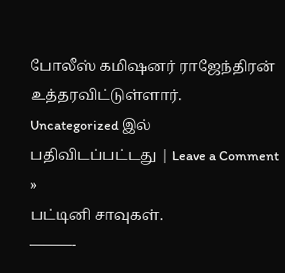போலீஸ் கமிஷனர் ராஜேந்திரன் உத்தரவிட்டுள்ளார்.
Uncategorized இல் பதிவிடப்பட்டது | Leave a Comment »
பட்டினி சாவுகள்.
———-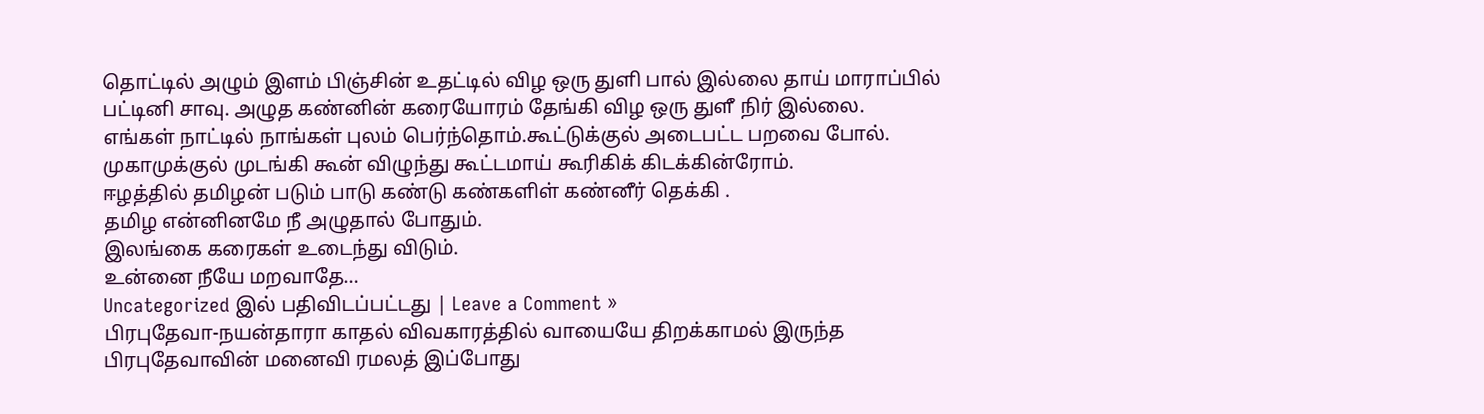தொட்டில் அழும் இளம் பிஞ்சின் உதட்டில் விழ ஒரு துளி பால் இல்லை தாய் மாராப்பில்
பட்டினி சாவு. அழுத கண்னின் கரையோரம் தேங்கி விழ ஒரு துளீ நிர் இல்லை.
எங்கள் நாட்டில் நாங்கள் புலம் பெர்ந்தொம்.கூட்டுக்குல் அடைபட்ட பறவை போல்.
முகாமுக்குல் முடங்கி கூன் விழுந்து கூட்டமாய் கூரிகிக் கிடக்கின்ரோம்.
ஈழத்தில் தமிழன் படும் பாடு கண்டு கண்களிள் கண்னீர் தெக்கி .
தமிழ என்னினமே நீ அழுதால் போதும்.
இலங்கை கரைகள் உடைந்து விடும்.
உன்னை நீயே மறவாதே…
Uncategorized இல் பதிவிடப்பட்டது | Leave a Comment »
பிரபுதேவா-நயன்தாரா காதல் விவகாரத்தில் வாயையே திறக்காமல் இருந்த பிரபுதேவாவின் மனைவி ரமலத் இப்போது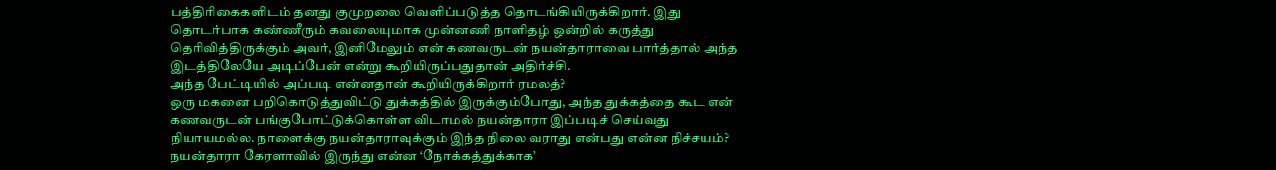பத்திரிகைகளிடம் தனது குமுறலை வெளிப்படுத்த தொடங்கியிருக்கிறார். இது தொடர்பாக கண்ணீரும் கவலையுமாக முன்னணி நாளிதழ் ஒன்றில் கருத்து தெரிவித்திருக்கும் அவர், இனிமேலும் என் கணவருடன் நயன்தாராவை பார்த்தால் அந்த இடத்திலேயே அடிப்பேன் என்று கூறியிருப்பதுதான் அதிர்ச்சி.
அந்த பேட்டியில் அப்படி என்னதான் கூறியிருக்கிறார் ரமலத்?
ஒரு மகனை பறிகொடுத்துவிட்டு துக்கத்தில் இருக்கும்போது, அந்த துக்கத்தை கூட என் கணவருடன் பங்குபோட்டுக்கொள்ள விடாமல் நயன்தாரா இப்படிச் செய்வது நியாயமல்ல. நாளைக்கு நயன்தாராவுக்கும் இந்த நிலை வராது என்பது என்ன நிச்சயம்?
நயன்தாரா கேரளாவில் இருந்து என்ன ‘நோக்கத்துக்காக’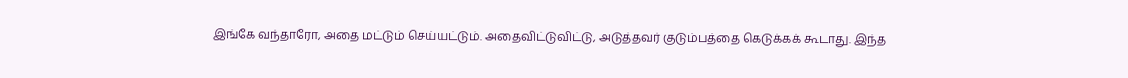இங்கே வந்தாரோ, அதை மட்டும் செய்யட்டும். அதைவிட்டுவிட்டு, அடுத்தவர் குடும்பத்தை கெடுக்கக் கூடாது. இந்த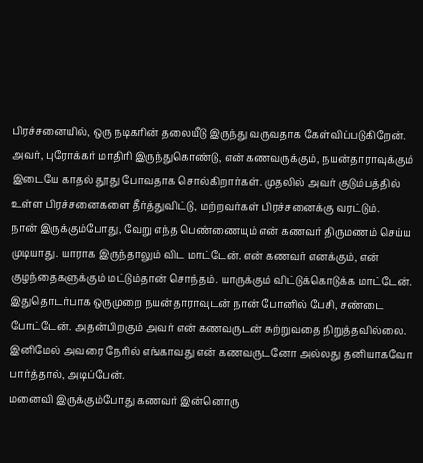பிரச்சனையில், ஒரு நடிகரின் தலையீடு இருந்து வருவதாக கேள்விப்படுகிறேன். அவர், புரோக்கர் மாதிரி இருந்துகொண்டு, என் கணவருக்கும், நயன்தாராவுக்கும் இடையே காதல் தூது போவதாக சொல்கிறார்கள். முதலில் அவர் குடும்பத்தில் உள்ள பிரச்சனைகளை தீர்த்துவிட்டு, மற்றவர்கள் பிரச்சனைக்கு வரட்டும்.
நான் இருக்கும்போது, வேறு எந்த பெண்ணையும் என் கணவர் திருமணம் செய்ய முடியாது. யாராக இருந்தாலும் விட மாட்டேன். என் கணவர் எனக்கும், என் குழந்தைகளுக்கும் மட்டும்தான் சொந்தம். யாருக்கும் விட்டுக்கொடுக்க மாட்டேன்.
இதுதொடர்பாக ஒருமுறை நயன்தாராவுடன் நான் போனில் பேசி, சண்டை போட்டேன். அதன்பிறகும் அவர் என் கணவருடன் சுற்றுவதை நிறுத்தவில்லை. இனிமேல் அவரை நேரில் எங்காவது என் கணவருடனோ அல்லது தனியாகவோ பார்த்தால், அடிப்பேன்.
மனைவி இருக்கும்போது கணவர் இன்னொரு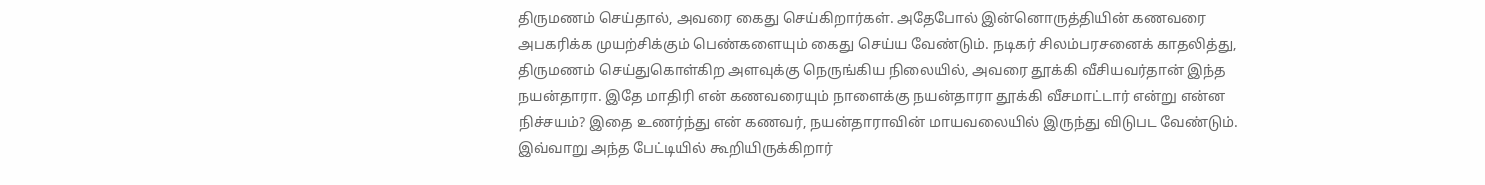திருமணம் செய்தால், அவரை கைது செய்கிறார்கள். அதேபோல் இன்னொருத்தியின் கணவரை அபகரிக்க முயற்சிக்கும் பெண்களையும் கைது செய்ய வேண்டும். நடிகர் சிலம்பரசனைக் காதலித்து, திருமணம் செய்துகொள்கிற அளவுக்கு நெருங்கிய நிலையில், அவரை தூக்கி வீசியவர்தான் இந்த நயன்தாரா. இதே மாதிரி என் கணவரையும் நாளைக்கு நயன்தாரா தூக்கி வீசமாட்டார் என்று என்ன நிச்சயம்? இதை உணர்ந்து என் கணவர், நயன்தாராவின் மாயவலையில் இருந்து விடுபட வேண்டும்.
இவ்வாறு அந்த பேட்டியில் கூறியிருக்கிறார்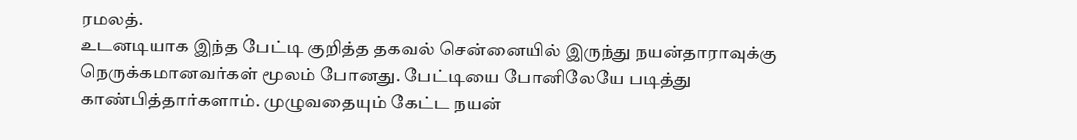ரமலத்.
உடனடியாக இந்த பேட்டி குறித்த தகவல் சென்னையில் இருந்து நயன்தாராவுக்கு நெருக்கமானவர்கள் மூலம் போனது. பேட்டியை போனிலேயே படித்து காண்பித்தார்களாம். முழுவதையும் கேட்ட நயன்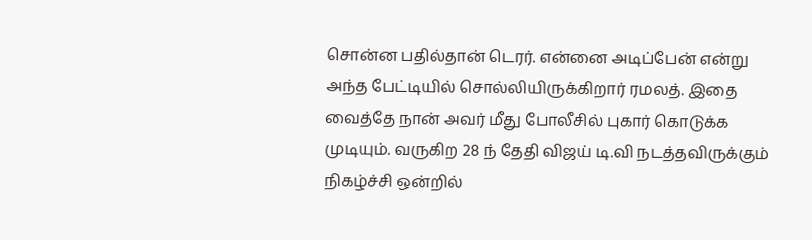சொன்ன பதில்தான் டெரர். என்னை அடிப்பேன் என்று அந்த பேட்டியில் சொல்லியிருக்கிறார் ரமலத். இதை வைத்தே நான் அவர் மீது போலீசில் புகார் கொடுக்க முடியும். வருகிற 28 ந் தேதி விஜய் டி.வி நடத்தவிருக்கும் நிகழ்ச்சி ஒன்றில்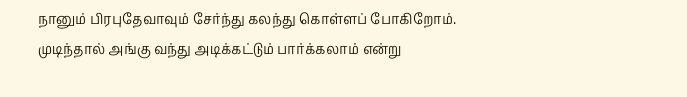நானும் பிரபுதேவாவும் சேர்ந்து கலந்து கொள்ளப் போகிறோம். முடிந்தால் அங்கு வந்து அடிக்கட்டும் பார்க்கலாம் என்று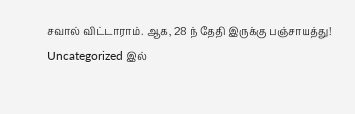சவால் விட்டாராம். ஆக, 28 ந் தேதி இருக்கு பஞ்சாயத்து!
Uncategorized இல்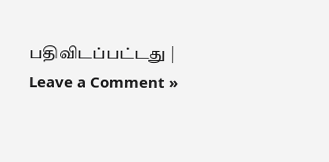பதிவிடப்பட்டது | Leave a Comment »